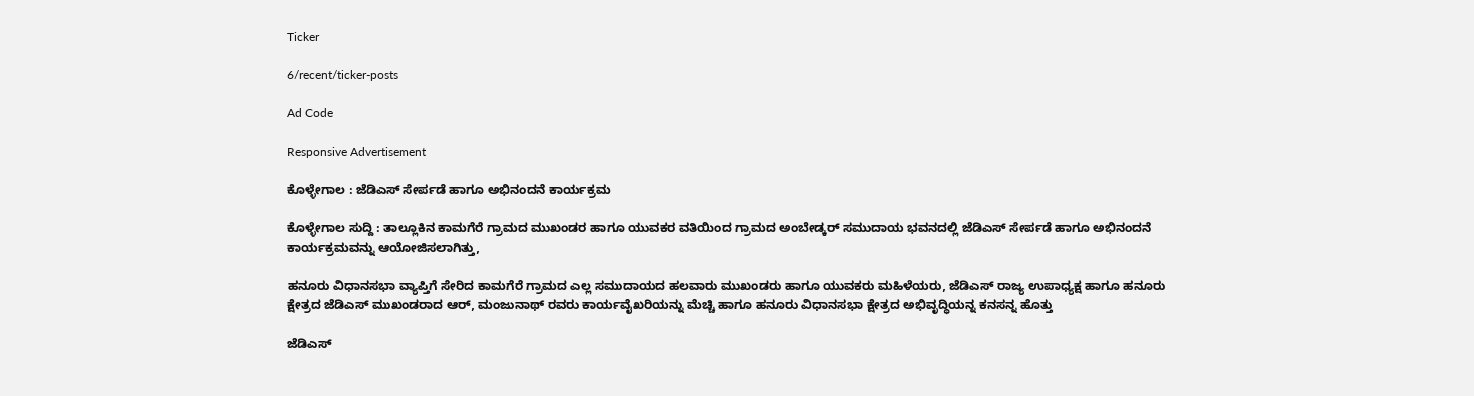Ticker

6/recent/ticker-posts

Ad Code

Responsive Advertisement

ಕೊಳ್ಳೇಗಾಲ : ಜೆಡಿಎಸ್ ಸೇರ್ಪಡೆ ಹಾಗೂ ಅಭಿನಂದನೆ ಕಾರ್ಯಕ್ರಮ

ಕೊಳ್ಳೇಗಾಲ ಸುದ್ದಿ : ತಾಲ್ಲೂಕಿನ ಕಾಮಗೆರೆ ಗ್ರಾಮದ ಮುಖಂಡರ ಹಾಗೂ ಯುವಕರ ವತಿಯಿಂದ ಗ್ರಾಮದ ಅಂಬೇಡ್ಕರ್ ಸಮುದಾಯ ಭವನದಲ್ಲಿ ಜೆಡಿಎಸ್ ಸೇರ್ಪಡೆ ಹಾಗೂ ಅಭಿನಂದನೆ ಕಾರ್ಯಕ್ರಮವನ್ನು ಆಯೋಜಿಸಲಾಗಿತ್ತು,

ಹನೂರು ವಿಧಾನಸಭಾ ವ್ಯಾಪ್ತಿಗೆ ಸೇರಿದ ಕಾಮಗೆರೆ ಗ್ರಾಮದ ಎಲ್ಲ ಸಮುದಾಯದ ಹಲವಾರು ಮುಖಂಡರು ಹಾಗೂ ಯುವಕರು ಮಹಿಳೆಯರು, ಜೆಡಿಎಸ್ ರಾಜ್ಯ ಉಪಾಧ್ಯಕ್ಷ ಹಾಗೂ ಹನೂರು ಕ್ಷೇತ್ರದ ಜೆಡಿಎಸ್ ಮುಖಂಡರಾದ ಆರ್, ಮಂಜುನಾಥ್ ರವರು ಕಾರ್ಯವೈಖರಿಯನ್ನು ಮೆಚ್ಚಿ ಹಾಗೂ ಹನೂರು ವಿಧಾನಸಭಾ ಕ್ಷೇತ್ರದ ಅಭಿವೃದ್ಧಿಯನ್ನ ಕನಸನ್ನ ಹೊತ್ತು

ಜೆಡಿಎಸ್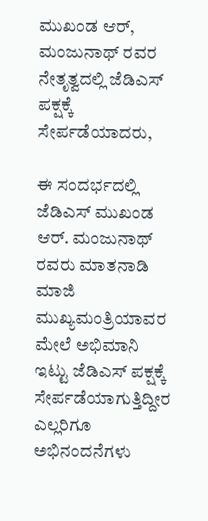ಮುಖಂಡ ಆರ್, ಮಂಜುನಾಥ್ ರವರ ನೇತೃತ್ವದಲ್ಲಿ ಜೆಡಿಎಸ್ ಪಕ್ಷಕ್ಕೆ ಸೇರ್ಪಡೆಯಾದರು,

ಈ ಸಂದರ್ಭದಲ್ಲಿ ಜೆಡಿಎಸ್ ಮುಖಂಡ ಆರ್. ಮಂಜುನಾಥ್ ರವರು ಮಾತನಾಡಿ ಮಾಜಿ ಮುಖ್ಯಮಂತ್ರಿಯಾವರ ಮೇಲೆ ಅಭಿಮಾನಿ ಇಟ್ಟು ಜೆಡಿಎಸ್ ಪಕ್ಷಕ್ಕೆ ಸೇರ್ಪಡೆಯಾಗುತ್ತಿದ್ದೀರ ಎಲ್ಲರಿಗೂ ಅಭಿನಂದನೆಗಳು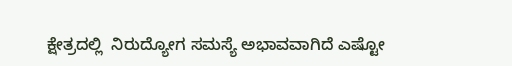ಕ್ಷೇತ್ರದಲ್ಲಿ  ನಿರುದ್ಯೋಗ ಸಮಸ್ಯೆ ಅಭಾವವಾಗಿದೆ ಎಷ್ಟೋ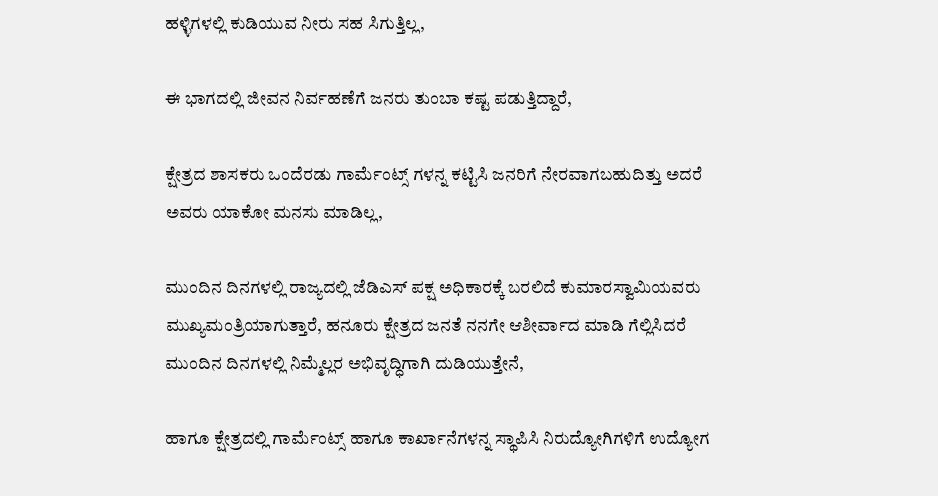ಹಳ್ಳಿಗಳಲ್ಲಿ ಕುಡಿಯುವ ನೀರು ಸಹ ಸಿಗುತ್ತಿಲ್ಲ,

ಈ ಭಾಗದಲ್ಲಿ ಜೀವನ ನಿರ್ವಹಣೆಗೆ ಜನರು ತುಂಬಾ ಕಷ್ಟ ಪಡುತ್ತಿದ್ದಾರೆ,

ಕ್ಷೇತ್ರದ ಶಾಸಕರು ಒಂದೆರಡು ಗಾರ್ಮೆಂಟ್ಸ್ ಗಳನ್ನ ಕಟ್ಟಿಸಿ ಜನರಿಗೆ ನೇರವಾಗಬಹುದಿತ್ತು ಅದರೆ ಅವರು ಯಾಕೋ ಮನಸು ಮಾಡಿಲ್ಲ,

ಮುಂದಿನ ದಿನಗಳಲ್ಲಿ ರಾಜ್ಯದಲ್ಲಿ ಜೆಡಿಎಸ್ ಪಕ್ಷ ಅಧಿಕಾರಕ್ಕೆ ಬರಲಿದೆ ಕುಮಾರಸ್ವಾಮಿಯವರು ಮುಖ್ಯಮಂತ್ರಿಯಾಗುತ್ತಾರೆ, ಹನೂರು ಕ್ಷೇತ್ರದ ಜನತೆ ನನಗೇ ಆಶೀರ್ವಾದ ಮಾಡಿ ಗೆಲ್ಲಿಸಿದರೆ ಮುಂದಿನ ದಿನಗಳಲ್ಲಿ ನಿಮ್ಮೆಲ್ಲರ ಅಭಿವೃದ್ಧಿಗಾಗಿ ದುಡಿಯುತ್ತೇನೆ,

ಹಾಗೂ ಕ್ಷೇತ್ರದಲ್ಲಿ ಗಾರ್ಮೆಂಟ್ಸ್ ಹಾಗೂ ಕಾರ್ಖಾನೆಗಳನ್ನ ಸ್ಥಾಪಿಸಿ ನಿರುದ್ಯೋಗಿಗಳಿಗೆ ಉದ್ಯೋಗ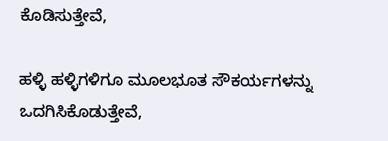ಕೊಡಿಸುತ್ತೇವೆ,

ಹಳ್ಳಿ ಹಳ್ಳಿಗಳಿಗೂ ಮೂಲಭೂತ ಸೌಕರ್ಯಗಳನ್ನು ಒದಗಿಸಿಕೊಡುತ್ತೇವೆ,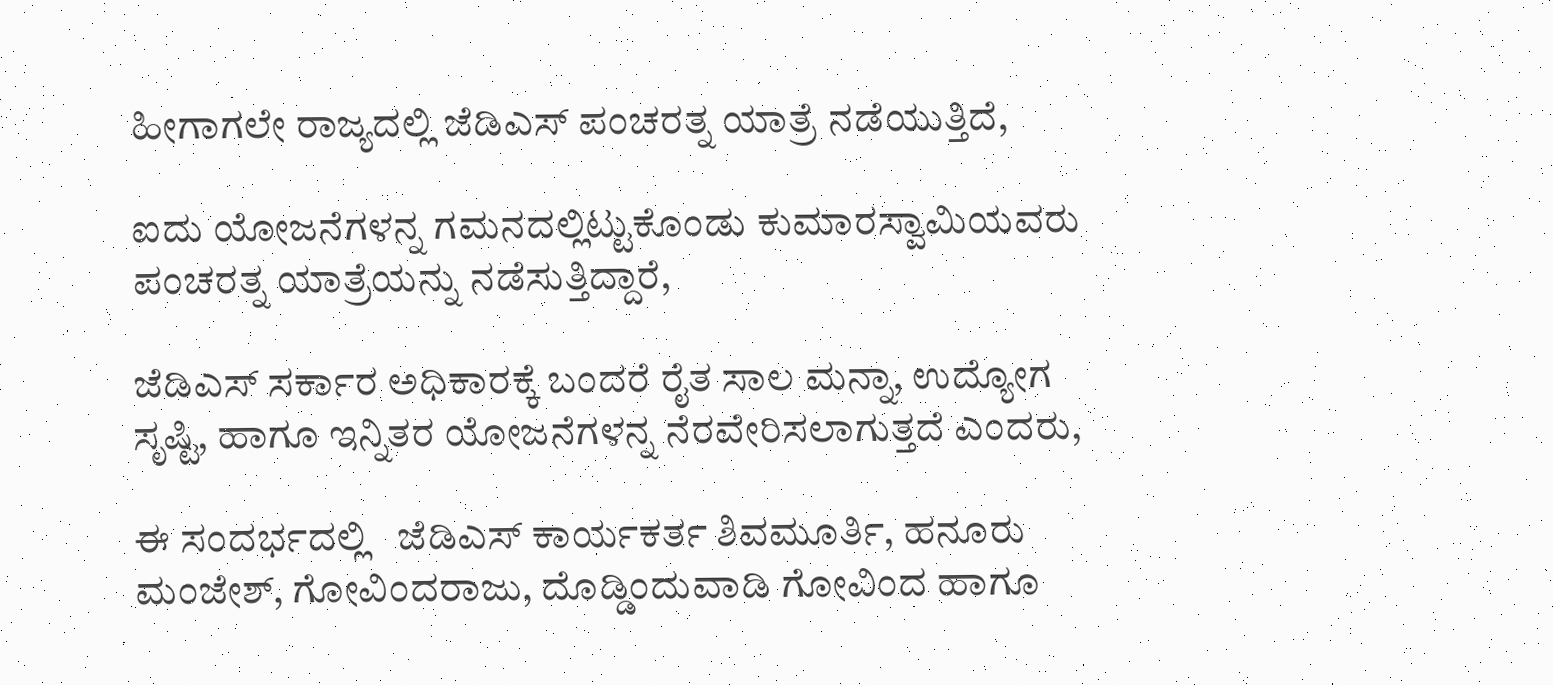ಹೀಗಾಗಲೇ ರಾಜ್ಯದಲ್ಲಿ ಜೆಡಿಎಸ್ ಪಂಚರತ್ನ ಯಾತ್ರೆ ನಡೆಯುತ್ತಿದೆ,

ಐದು ಯೋಜನೆಗಳನ್ನ ಗಮನದಲ್ಲಿಟ್ಟುಕೊಂಡು ಕುಮಾರಸ್ವಾಮಿಯವರು ಪಂಚರತ್ನ ಯಾತ್ರೆಯನ್ನು ನಡೆಸುತ್ತಿದ್ದಾರೆ,

ಜೆಡಿಎಸ್ ಸರ್ಕಾರ ಅಧಿಕಾರಕ್ಕೆ ಬಂದರೆ ರೈತ ಸಾಲ ಮನ್ನಾ, ಉದ್ಯೋಗ ಸೃಷ್ಟಿ, ಹಾಗೂ ಇನ್ನಿತರ ಯೋಜನೆಗಳನ್ನ ನೆರವೇರಿಸಲಾಗುತ್ತದೆ ಎಂದರು,

ಈ ಸಂದರ್ಭದಲ್ಲಿ   ಜೆಡಿಎಸ್ ಕಾರ್ಯಕರ್ತ ಶಿವಮೂರ್ತಿ, ಹನೂರು ಮಂಜೇಶ್, ಗೋವಿಂದರಾಜು, ದೊಡ್ಡಿಂದುವಾಡಿ ಗೋವಿಂದ ಹಾಗೂ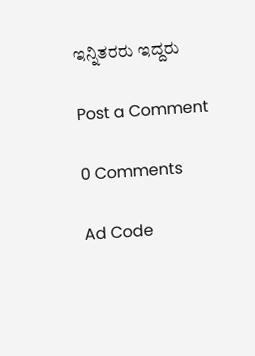ಇನ್ನಿತರರು ಇದ್ದರು

Post a Comment

0 Comments

Ad Code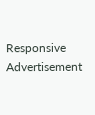Responsive Advertisement